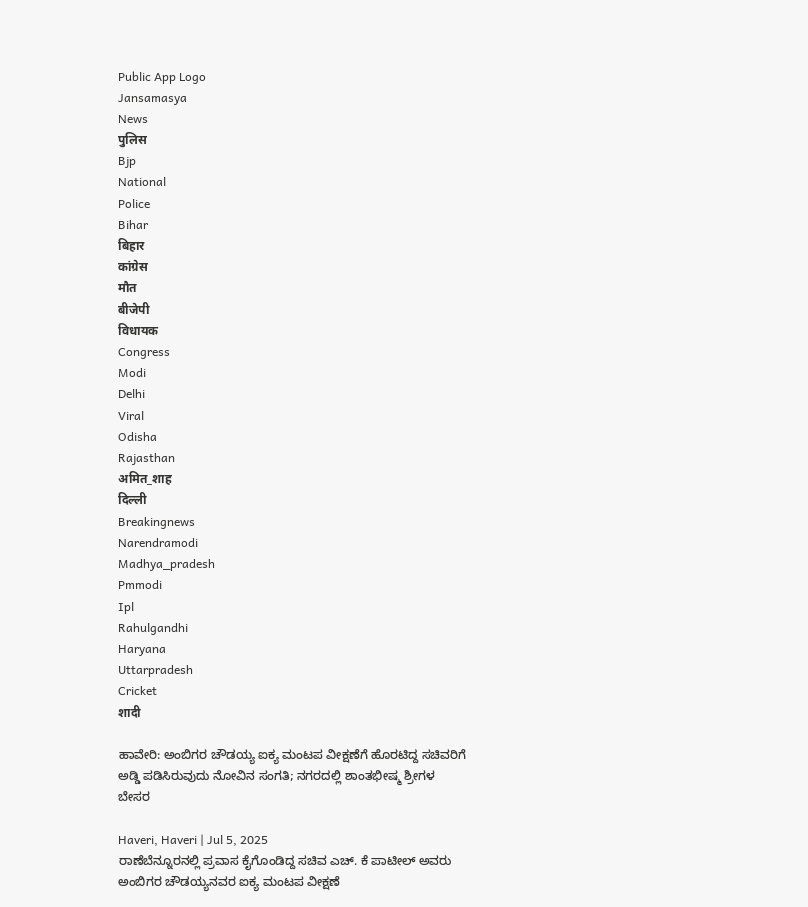Public App Logo
Jansamasya
News
पुलिस
Bjp
National
Police
Bihar
बिहार
कांग्रेस
मौत
बीजेपी
विधायक
Congress
Modi
Delhi
Viral
Odisha
Rajasthan
अमित_शाह
दिल्ली
Breakingnews
Narendramodi
Madhya_pradesh
Pmmodi
Ipl
Rahulgandhi
Haryana
Uttarpradesh
Cricket
शादी

ಹಾವೇರಿ: ಅಂಬಿಗರ ಚೌಡಯ್ಯ ಐಕ್ಯ ಮಂಟಪ ವೀಕ್ಷಣೆಗೆ ಹೊರಟಿದ್ದ ಸಚಿವರಿಗೆ ಅಡ್ಡಿ ಪಡಿಸಿರುವುದು ನೋವಿನ ಸಂಗತಿ; ನಗರದಲ್ಲಿ ಶಾಂತಭೀಷ್ಮ ಶ್ರೀಗಳ ಬೇಸರ

Haveri, Haveri | Jul 5, 2025
ರಾಣೆಬೆನ್ನೂರನಲ್ಲಿ ಪ್ರವಾಸ ಕೈಗೊಂಡಿದ್ದ ಸಚಿವ ಎಚ್. ಕೆ ಪಾಟೀಲ್ ಅವರು ಅಂಬಿಗರ ಚೌಡಯ್ಯನವರ ಐಕ್ಯ ಮಂಟಪ ವೀಕ್ಷಣೆ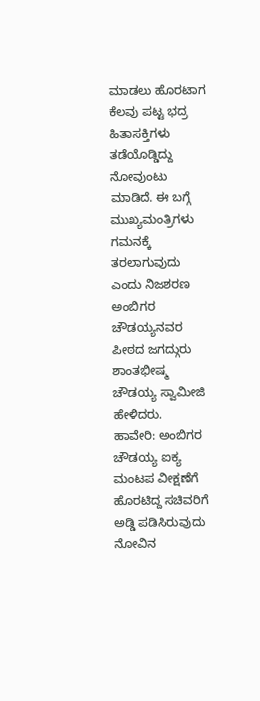ಮಾಡಲು ಹೊರಟಾಗ ಕೆಲವು ಪಟ್ಟ ಭದ್ರ ಹಿತಾಸಕ್ತಿಗಳು ತಡೆಯೊಡ್ಡಿದ್ದು ನೋವುಂಟು ಮಾಡಿದೆ. ಈ ಬಗ್ಗೆ ಮುಖ್ಯಮಂತ್ರಿಗಳು ಗಮನಕ್ಕೆ ತರಲಾಗುವುದು ಎಂದು ನಿಜಶರಣ ಅಂಬಿಗರ ಚೌಡಯ್ಯನವರ ಪೀಠದ ಜಗದ್ಗುರು ಶಾಂತಭೀಷ್ಮ ಚೌಡಯ್ಯ ಸ್ವಾಮೀಜಿ ಹೇಳಿದರು.
ಹಾವೇರಿ: ಅಂಬಿಗರ ಚೌಡಯ್ಯ ಐಕ್ಯ ಮಂಟಪ ವೀಕ್ಷಣೆಗೆ ಹೊರಟಿದ್ದ ಸಚಿವರಿಗೆ ಅಡ್ಡಿ ಪಡಿಸಿರುವುದು ನೋವಿನ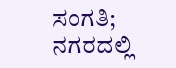ಸಂಗತಿ; ನಗರದಲ್ಲಿ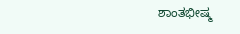ಶಾಂತಭೀಷ್ಮ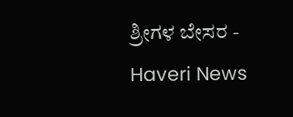ಶ್ರೀಗಳ ಬೇಸರ - Haveri News